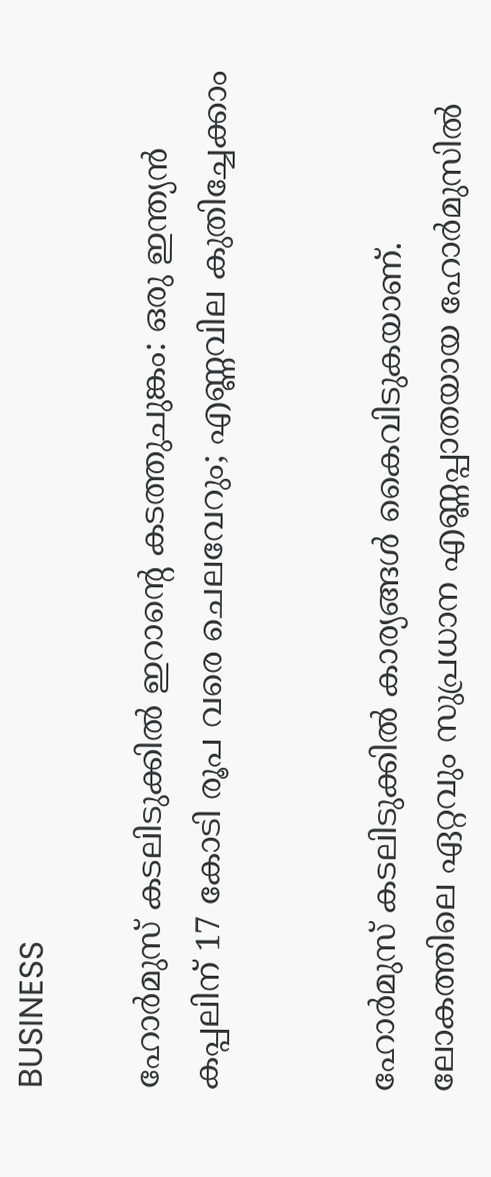BUSINESS

ഹോര്‍മുസ് കടലിടുക്കില്‍ ഇറാന്റെ കടത്തുചുങ്കം: ഒരു ഇന്ത്യന്‍ കപ്പലിന് 17 കോടി രൂപ വരെ ചെലവേറും; എണ്ണവില കുതിച്ചേക്കാം


ഹോര്‍മുസ് കടലിടുക്കില്‍ കാര്യങ്ങള്‍ കൈവിടുകയാണ്. ലോകത്തിലെ ഏറ്റവും സുപ്രധാന എണ്ണപ്പാതയായ ഹോര്‍മുസില്‍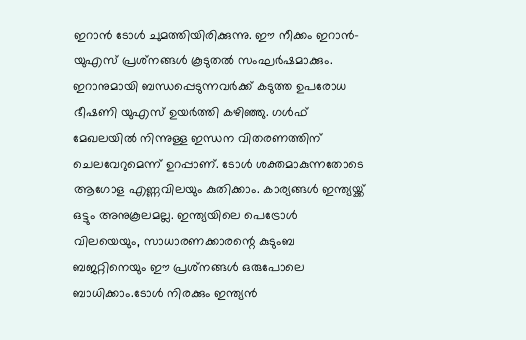ഇറാന്‍ ടോള്‍ ചുമത്തിയിരിക്കുന്നു. ഈ നീക്കം ഇറാന്‍- യുഎസ് പ്രശ്‌നങ്ങള്‍ കൂടുതല്‍ സംഘര്‍ഷമാക്കും. ഇറാനുമായി ബന്ധപ്പെടുന്നവര്‍ക്ക് കടുത്ത ഉപരോധ ഭീഷണി യുഎസ് ഉയര്‍ത്തി കഴിഞ്ഞു. ഗള്‍ഫ് മേഖലയില്‍ നിന്നുള്ള ഇന്ധന വിതരണത്തിന് ചെലവേറുമെന്ന് ഉറപ്പാണ്. ടോള്‍ ശക്തമാകുന്നതോടെ ആഗോള എണ്ണവിലയും കുതിക്കാം. കാര്യങ്ങള്‍ ഇന്ത്യയ്ക്ക് ഒട്ടും അനുകൂലമല്ല. ഇന്ത്യയിലെ പെട്രോള്‍ വിലയെയും, സാധാരണക്കാരന്റെ കുടുംബ ബജറ്റിനെയും ഈ പ്രശ്‌നങ്ങള്‍ ഒരുപോലെ ബാധിക്കാം.ടോള്‍ നിരക്കും ഇന്ത്യന്‍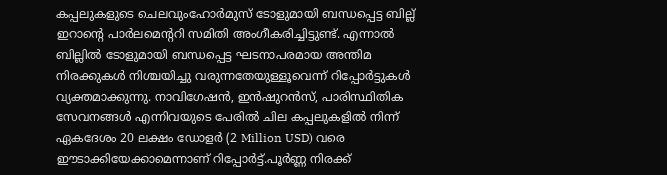കപ്പലുകളുടെ ചെലവുംഹോര്‍മുസ് ടോളുമായി ബന്ധപ്പെട്ട ബില്ല് ഇറാന്റെ പാര്‍ലമെന്ററി സമിതി അംഗീകരിച്ചിട്ടുണ്ട്. എന്നാല്‍ ബില്ലില്‍ ടോളുമായി ബന്ധപ്പെട്ട ഘടനാപരമായ അന്തിമ നിരക്കുകള്‍ നിശ്ചയിച്ചു വരുന്നതേയുള്ളൂവെന്ന് റിപ്പോര്‍ട്ടുകള്‍ വ്യക്തമാക്കുന്നു. നാവിഗേഷന്‍, ഇന്‍ഷുറന്‍സ്, പാരിസ്ഥിതിക സേവനങ്ങള്‍ എന്നിവയുടെ പേരില്‍ ചില കപ്പലുകളില്‍ നിന്ന് ഏകദേശം 20 ലക്ഷം ഡോളര്‍ (2 Million USD) വരെ ഈടാക്കിയേക്കാമെന്നാണ് റിപ്പോര്‍ട്ട്.പൂര്‍ണ്ണ നിരക്ക്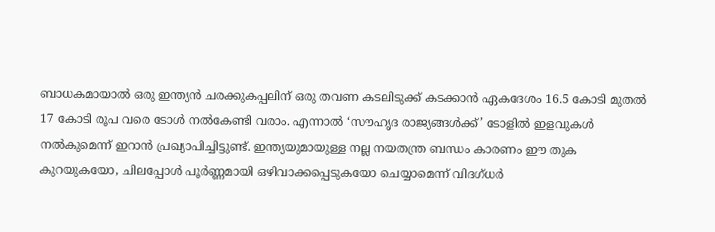ബാധകമായാല്‍ ഒരു ഇന്ത്യന്‍ ചരക്കുകപ്പലിന് ഒരു തവണ കടലിടുക്ക് കടക്കാന്‍ ഏകദേശം 16.5 കോടി മുതല്‍ 17 കോടി രൂപ വരെ ടോള്‍ നല്‍കേണ്ടി വരാം. എന്നാല്‍ ‘സൗഹൃദ രാജ്യങ്ങള്‍ക്ക്’ ടോളില്‍ ഇളവുകള്‍ നല്‍കുമെന്ന് ഇറാന്‍ പ്രഖ്യാപിച്ചിട്ടുണ്ട്. ഇന്ത്യയുമായുള്ള നല്ല നയതന്ത്ര ബന്ധം കാരണം ഈ തുക കുറയുകയോ, ചിലപ്പോള്‍ പൂര്‍ണ്ണമായി ഒഴിവാക്കപ്പെടുകയോ ചെയ്യാമെന്ന് വിദഗ്ധര്‍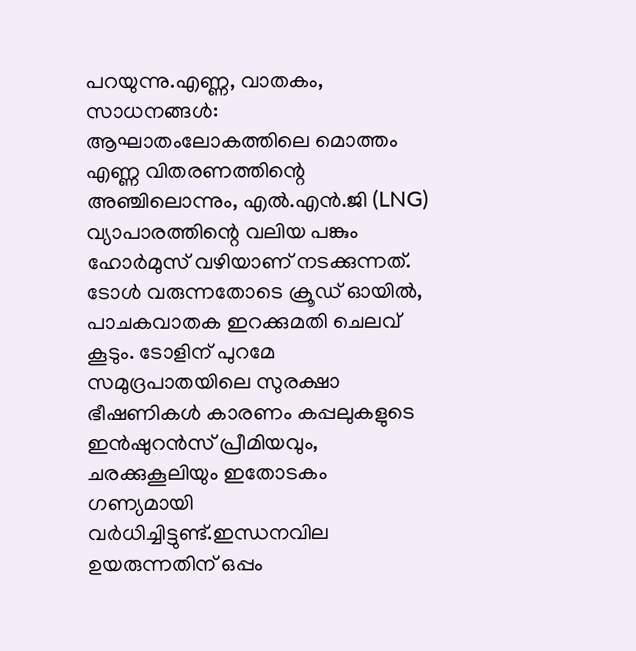പറയുന്നു.എണ്ണ, വാതകം, സാധനങ്ങള്‍: ആഘാതംലോകത്തിലെ മൊത്തം എണ്ണ വിതരണത്തിന്റെ അഞ്ചിലൊന്നും, എല്‍.എന്‍.ജി (LNG) വ്യാപാരത്തിന്റെ വലിയ പങ്കും ഹോര്‍മുസ് വഴിയാണ് നടക്കുന്നത്. ടോള്‍ വരുന്നതോടെ ക്രൂഡ് ഓയില്‍, പാചകവാതക ഇറക്കുമതി ചെലവ് കൂടും. ടോളിന് പുറമേ സമുദ്രപാതയിലെ സുരക്ഷാ ഭീഷണികള്‍ കാരണം കപ്പലുകളുടെ ഇന്‍ഷുറന്‍സ് പ്രീമിയവും, ചരക്കുകൂലിയും ഇതോടകം ഗണ്യമായി വര്‍ധിച്ചിട്ടുണ്ട്.ഇന്ധനവില ഉയരുന്നതിന് ഒപ്പം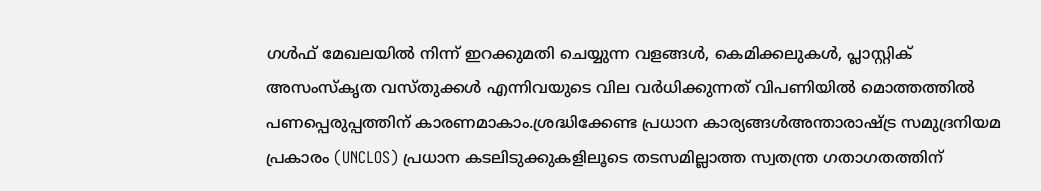ഗള്‍ഫ് മേഖലയില്‍ നിന്ന് ഇറക്കുമതി ചെയ്യുന്ന വളങ്ങള്‍, കെമിക്കലുകള്‍, പ്ലാസ്റ്റിക് അസംസ്‌കൃത വസ്തുക്കള്‍ എന്നിവയുടെ വില വര്‍ധിക്കുന്നത് വിപണിയില്‍ മൊത്തത്തില്‍ പണപ്പെരുപ്പത്തിന് കാരണമാകാം.ശ്രദ്ധിക്കേണ്ട പ്രധാന കാര്യങ്ങള്‍അന്താരാഷ്ട്ര സമുദ്രനിയമ പ്രകാരം (UNCLOS) പ്രധാന കടലിടുക്കുകളിലൂടെ തടസമില്ലാത്ത സ്വതന്ത്ര ഗതാഗതത്തിന്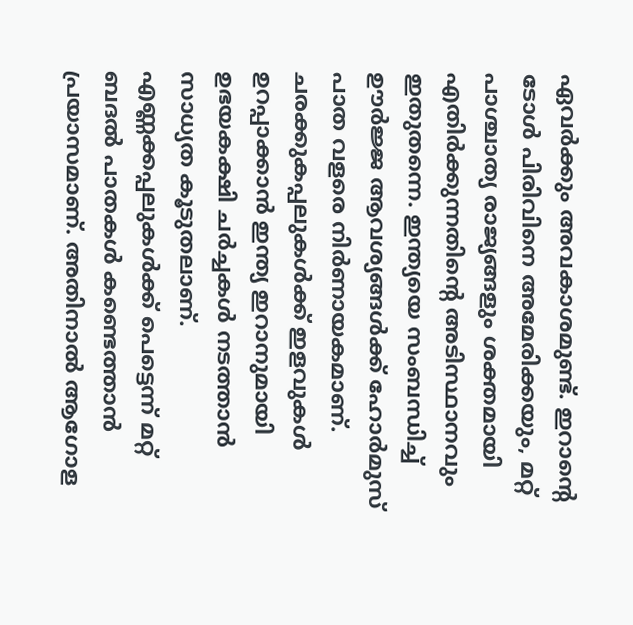ഏവര്‍ക്കും അവകാശമുണ്ട്. ഇറാന്റെ ടോള്‍ പിരിവിനെ അമേരിക്കയും, മറ്റ് പാശ്ചാത്യ രാജ്യങ്ങളും ശക്തമായി എതിര്‍ക്കുന്നതിന്റെ അടിസ്ഥാനവും ഇതുതന്നെ. ഇന്ത്യയെ സംബന്ധിച്ച് ഊര്‍ജ്ജ ആവശ്യങ്ങള്‍ക്ക് ഹോര്‍മുസ് പാത വളരെ നിര്‍ണായകമാണ്. ചരക്കുകപ്പലുകള്‍ക്ക് ഇളവുകള്‍ ഉറപ്പാക്കാന്‍ ഇന്ത്യ ഇറാനുമായി ഉഭയകക്ഷി ചര്‍ച്ചകള്‍ നടത്താന്‍ സാധ്യത കൂടുതലാണ്. എണ്ണക്കപ്പലുകള്‍ക്ക് പെട്ടെന്ന് മറ്റ് ബദല്‍ പാതകള്‍ കണ്ടെത്താന്‍ പ്രയാസമാണ്. അതിനാല്‍ ആഗോള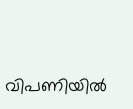വിപണിയില്‍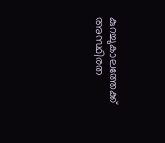കുറച്ചുകാലത്തേക്ക് അസ്ഥിരത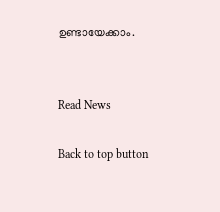ഉണ്ടായേക്കാം.


Read News

Back to top button